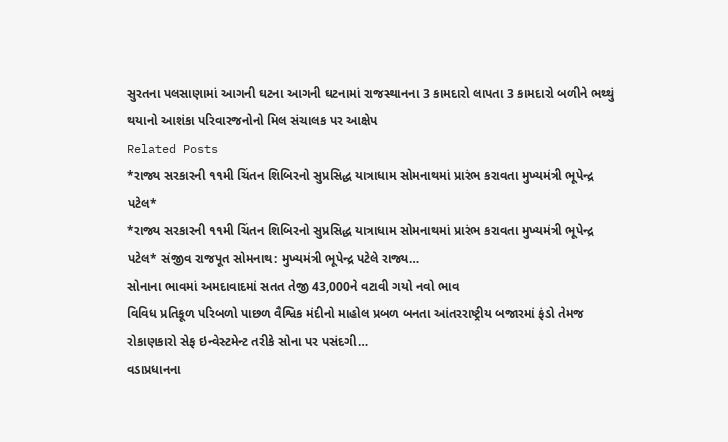સુરતના પલસાણામાં આગની ઘટના આગની ઘટનામાં રાજસ્થાનના 3 કામદારો લાપતા 3 કામદારો બળીને ભથ્થું થયાનો આશંકા પરિવારજનોનો મિલ સંચાલક પર આક્ષેપ
Related Posts
*રાજ્ય સરકારની ૧૧મી ચિંતન શિબિરનો સુપ્રસિદ્ધ યાત્રાધામ સોમનાથમાં પ્રારંભ કરાવતા મુખ્યમંત્રી ભૂપેન્દ્ર પટેલ*
*રાજ્ય સરકારની ૧૧મી ચિંતન શિબિરનો સુપ્રસિદ્ધ યાત્રાધામ સોમનાથમાં પ્રારંભ કરાવતા મુખ્યમંત્રી ભૂપેન્દ્ર પટેલ* સંજીવ રાજપૂત સોમનાથ: મુખ્યમંત્રી ભૂપેન્દ્ર પટેલે રાજ્ય…
સોનાના ભાવમાં અમદાવાદમાં સતત તેજી 43,000ને વટાવી ગયો નવો ભાવ
વિવિધ પ્રતિકૂળ પરિબળો પાછળ વૈશ્વિક મંદીનો માહોલ પ્રબળ બનતા આંતરરાષ્ટ્રીય બજારમાં ફંડો તેમજ રોકાણકારો સેફ ઇન્વેસ્ટમેન્ટ તરીકે સોના પર પસંદગી…
વડાપ્રધાનના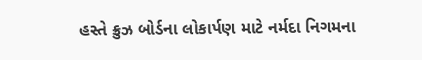હસ્તે ક્રુઝ બોર્ડના લોકાર્પણ માટે નર્મદા નિગમના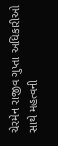ચેરમેન રાજીવ ગુપ્તા અધિકારીઓ સાથે મહત્વની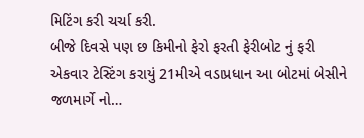મિટિંગ કરી ચર્ચા કરી.
બીજે દિવસે પણ છ કિમીનો ફેરો ફરતી ફેરીબોટ નું ફરી એકવાર ટેસ્ટિંગ કરાયું 21મીએ વડાપ્રધાન આ બોટમાં બેસીને જળમાર્ગે નો…